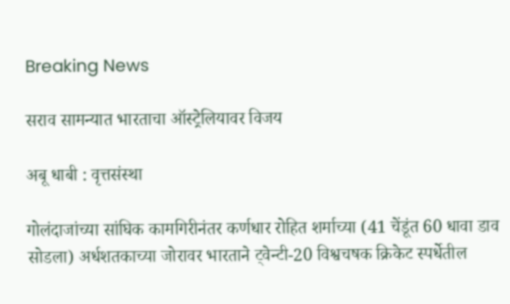Breaking News

सराव सामन्यात भारताचा ऑस्ट्रेलियावर विजय

अबू धाबी : वृत्तसंस्था

गोलंदाजांच्या सांघिक कामगिरीनंतर कर्णधार रोहित शर्माच्या (41 चेंडूंत 60 धावा डाव सोडला) अर्धशतकाच्या जोरावर भारताने ट्वेन्टी-20 विश्वचषक क्रिकेट स्पर्धेतील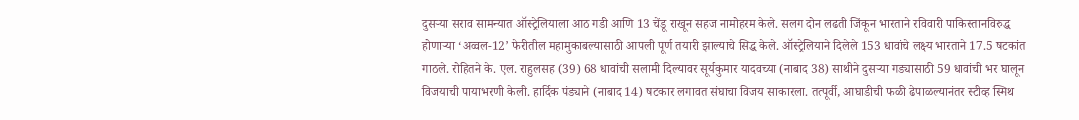दुसर्‍या सराव सामन्यात ऑस्ट्रेलियाला आठ गडी आणि 13 चेंडू राखून सहज नामोहरम केले. सलग दोन लढती जिंकून भारताने रविवारी पाकिस्तानविरुद्ध होणार्‍या ‘अव्वल-12’ फेरीतील महामुकाबल्यासाठी आपली पूर्ण तयारी झाल्याचे सिद्ध केले. ऑस्ट्रेलियाने दिलेले 153 धावांचे लक्ष्य भारताने 17.5 षटकांत गाठले. रोहितने के. एल. राहुलसह (39) 68 धावांची सलामी दिल्यावर सूर्यकुमार यादवच्या (नाबाद 38) साथीने दुसर्‍या गड्यासाठी 59 धावांची भर घालून विजयाची पायाभरणी केली. हार्दिक पंड्याने (नाबाद 14) षटकार लगावत संघाचा विजय साकारला. तत्पूर्वी, आघाडीची फळी ढेपाळल्यानंतर स्टीव्ह स्मिथ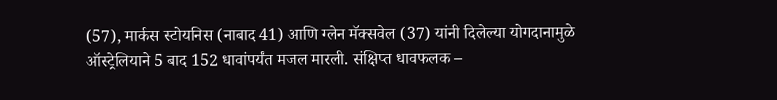(57), मार्कस स्टोयनिस (नाबाद 41) आणि ग्लेन मॅक्सवेल (37) यांनी दिलेल्या योगदानामुळे ऑस्ट्रेलियाने 5 बाद 152 धावांपर्यंत मजल मारली. संक्षिप्त धावफलक –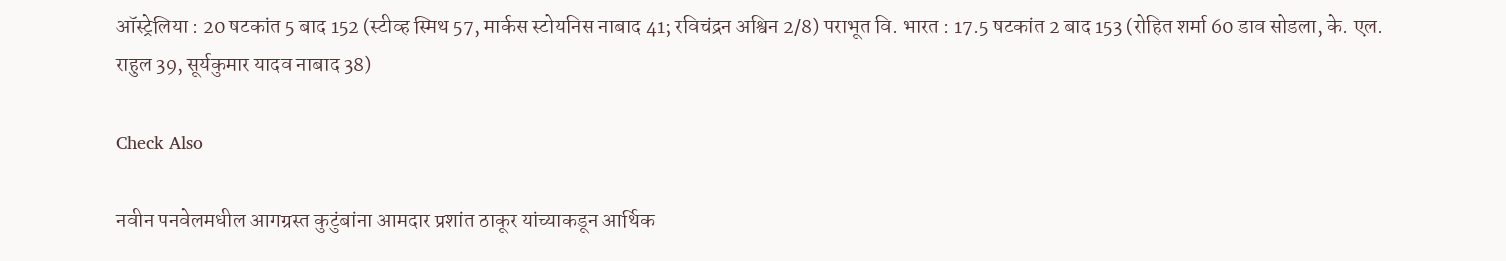ऑस्ट्रेलिया : 20 षटकांत 5 बाद 152 (स्टीव्ह स्मिथ 57, मार्कस स्टोयनिस नाबाद 41; रविचंद्रन अश्विन 2/8) पराभूत वि. भारत : 17.5 षटकांत 2 बाद 153 (रोहित शर्मा 60 डाव सोडला, के. एल. राहुल 39, सूर्यकुमार यादव नाबाद 38)

Check Also

नवीन पनवेलमधील आगग्रस्त कुटुंबांना आमदार प्रशांत ठाकूर यांच्याकडून आर्थिक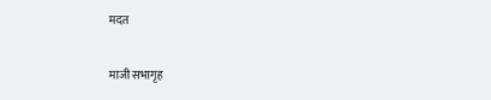मदत

माजी सभागृह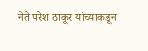नेते परेश ठाकूर यांच्याकडून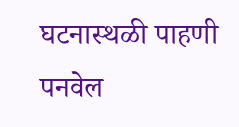घटनास्थळी पाहणी पनवेल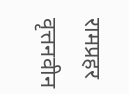रामप्रहर वृत्तनवीन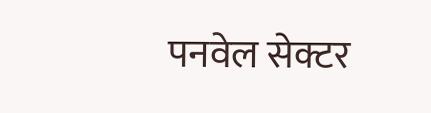पनवेल सेक्टर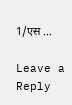1/एस …

Leave a Reply